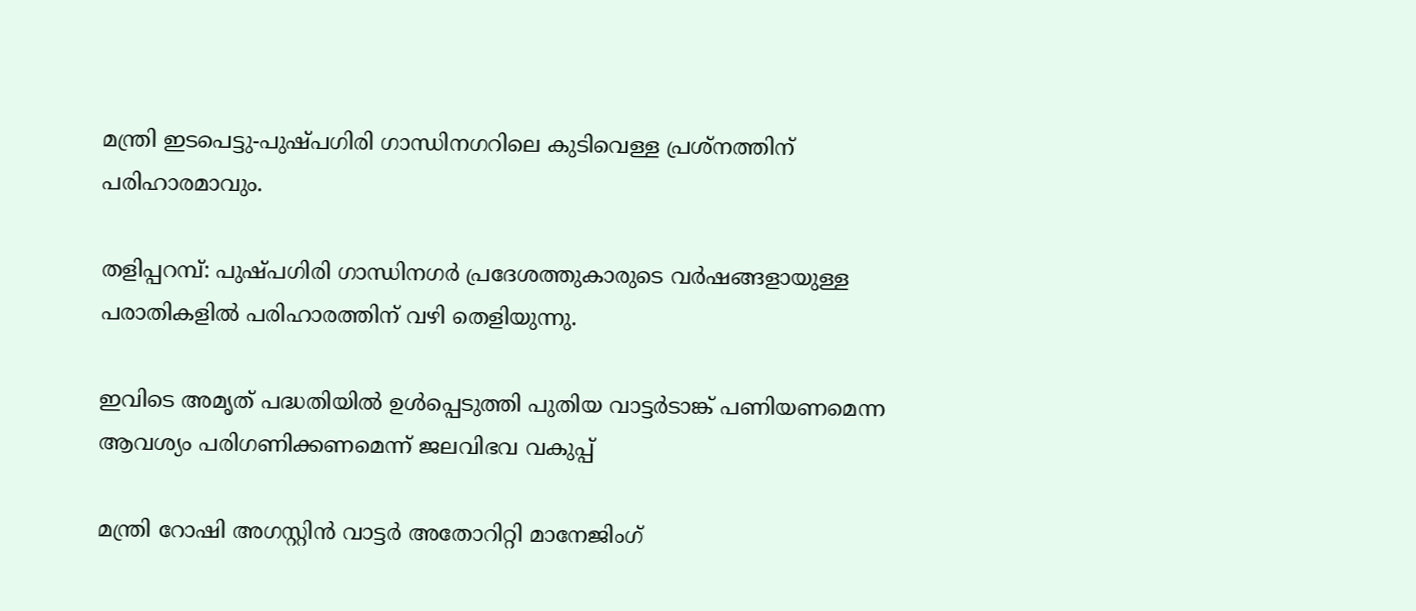മന്ത്രി ഇടപെട്ടു-പുഷ്പഗിരി ഗാന്ധിനഗറിലെ കുടിവെള്ള പ്രശ്‌നത്തിന് പരിഹാരമാവും.

തളിപ്പറമ്പ്: പുഷ്പഗിരി ഗാന്ധിനഗര്‍ പ്രദേശത്തുകാരുടെ വര്‍ഷങ്ങളായുള്ള പരാതികളില്‍ പരിഹാരത്തിന് വഴി തെളിയുന്നു.

ഇവിടെ അമൃത് പദ്ധതിയില്‍ ഉള്‍പ്പെടുത്തി പുതിയ വാട്ടര്‍ടാങ്ക് പണിയണമെന്ന ആവശ്യം പരിഗണിക്കണമെന്ന് ജലവിഭവ വകുപ്പ്

മന്ത്രി റോഷി അഗസ്റ്റിന്‍ വാട്ടര്‍ അതോറിറ്റി മാനേജിംഗ്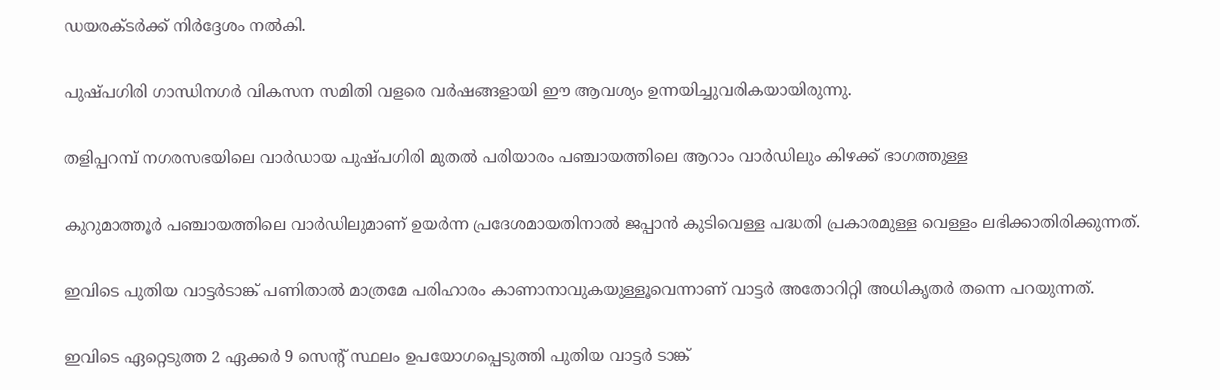ഡയരക്ടര്‍ക്ക് നിര്‍ദ്ദേശം നല്‍കി.

പുഷ്പഗിരി ഗാന്ധിനഗര്‍ വികസന സമിതി വളരെ വര്‍ഷങ്ങളായി ഈ ആവശ്യം ഉന്നയിച്ചുവരികയായിരുന്നു.

തളിപ്പറമ്പ് നഗരസഭയിലെ വാര്‍ഡായ പുഷ്പഗിരി മുതല്‍ പരിയാരം പഞ്ചായത്തിലെ ആറാം വാര്‍ഡിലും കിഴക്ക് ഭാഗത്തുള്ള

കുറുമാത്തൂര്‍ പഞ്ചായത്തിലെ വാര്‍ഡിലുമാണ് ഉയര്‍ന്ന പ്രദേശമായതിനാല്‍ ജപ്പാന്‍ കുടിവെള്ള പദ്ധതി പ്രകാരമുള്ള വെള്ളം ലഭിക്കാതിരിക്കുന്നത്.

ഇവിടെ പുതിയ വാട്ടര്‍ടാങ്ക് പണിതാല്‍ മാത്രമേ പരിഹാരം കാണാനാവുകയുള്ളൂവെന്നാണ് വാട്ടര്‍ അതോറിറ്റി അധികൃതര്‍ തന്നെ പറയുന്നത്.

ഇവിടെ ഏറ്റെടുത്ത 2 ഏക്കര്‍ 9 സെന്റ് സ്ഥലം ഉപയോഗപ്പെടുത്തി പുതിയ വാട്ടര്‍ ടാങ്ക്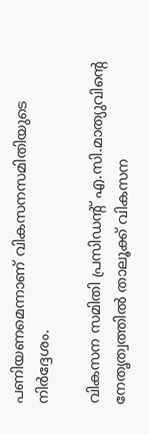പണിയണമെന്നാണ് വികസനസമിതിയുടെ നിര്‍ദ്ദേശം.

വികസന സമിതി പ്രസിഡന്റ് എ.സി.മാത്യുവിന്റെ നേതൃത്വത്തില്‍ താലൂക്ക് വികസന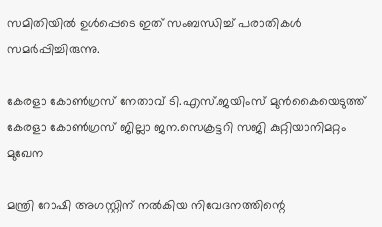സമിതിയില്‍ ഉള്‍പ്പെടെ ഇത് സംബന്ധിച്ച് പരാതികള്‍ സമര്‍പ്പിച്ചിരുന്നു.

കേരളാ കോണ്‍ഗ്രസ് നേതാവ് ടി.എസ്.ജയിംസ് മുന്‍കൈയെടുത്ത് കേരളാ കോണ്‍ഗ്രസ് ജില്ലാ ജന.സെക്രട്ടറി സജി കുറ്റിയാനിമറ്റം മുഖേന

മന്ത്രി റോഷി അഗസ്റ്റിന് നല്‍കിയ നിവേദനത്തിന്റെ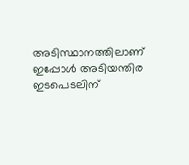അടിസ്ഥാനത്തിലാണ് ഇപ്പോള്‍ അടിയന്തിര ഇടപെടലിന്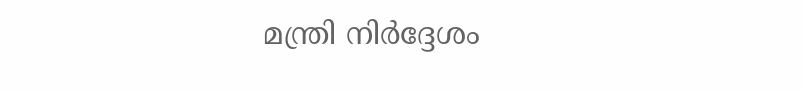മന്ത്രി നിര്‍ദ്ദേശം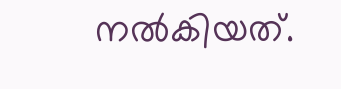നല്‍കിയത്.